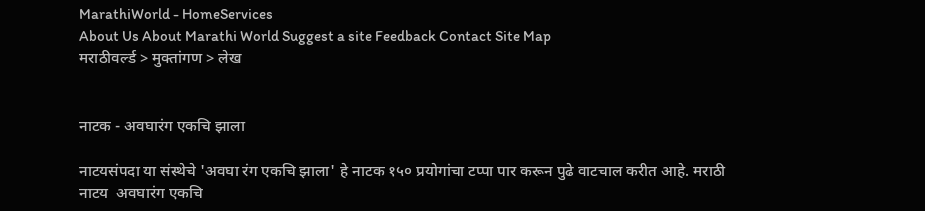MarathiWorld - HomeServices
About Us About Marathi World Suggest a site Feedback Contact Site Map
मराठीवर्ल्ड > मुक्तांगण > लेख


नाटक - अवघारंग एकचि झाला

नाटयसंपदा या संस्थेचे 'अवघा रंग एकचि झाला' हे नाटक १५० प्रयोगांचा टप्पा पार करून पुढे वाटचाल करीत आहे. मराठी नाटय  अवघारंग एकचि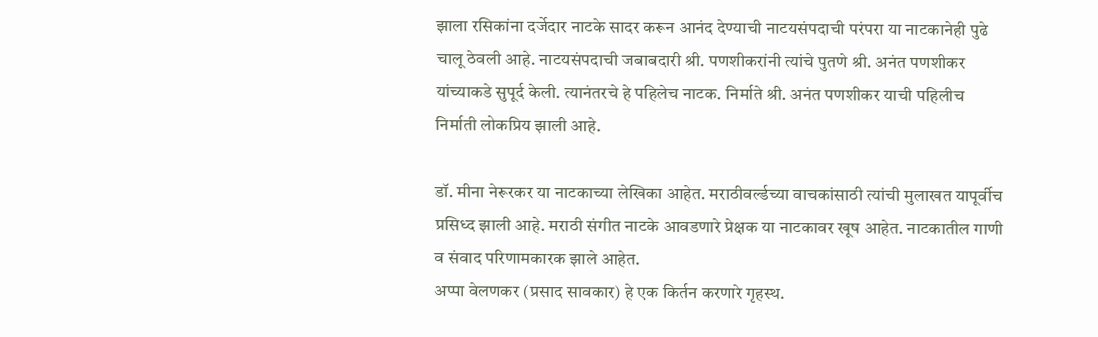झाला रसिकांना दर्जेदार नाटके सादर करून आनंद देण्याची नाटयसंपदाची परंपरा या नाटकानेही पुढे चालू ठेवली आहे. नाटयसंपदाची जबाबदारी श्री. पणशीकरांनी त्यांचे पुतणे श्री. अनंत पणशीकर यांच्याकडे सुपूर्द केली. त्यानंतरचे हे पहिलेच नाटक. निर्माते श्री. अनंत पणशीकर याची पहिलीच निर्माती लोकप्रिय झाली आहे.

डॉ. मीना नेरूरकर या नाटकाच्या लेखिका आहेत. मराठीवर्ल्डच्या वाचकांसाठी त्यांची मुलाखत यापूर्वीच प्रसिध्द झाली आहे. मराठी संगीत नाटके आवडणारे प्रेक्षक या नाटकावर खूष आहेत. नाटकातील गाणी व संवाद परिणामकारक झाले आहेत.
अप्पा वेलणकर (प्रसाद सावकार) हे एक किर्तन करणारे गृहस्थ.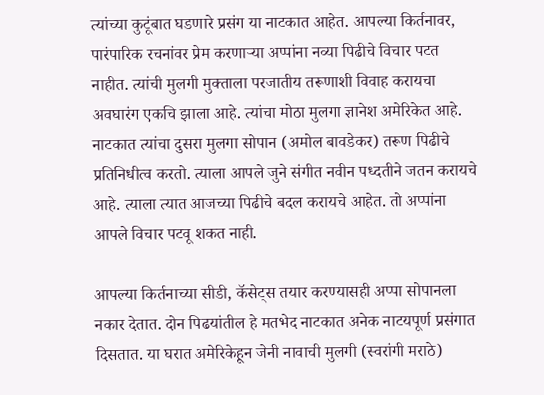त्यांच्या कुटूंबात घडणारे प्रसंग या नाटकात आहेत. आपल्या किर्तनावर, पारंपारिक रचनांवर प्रेम करणार्‍या अप्पांना नव्या पिढीचे विचार पटत नाहीत. त्यांची मुलगी मुक्ताला परजातीय तरूणाशी विवाह करायचा  अवघारंग एकचि झाला आहे. त्यांचा मोठा मुलगा ज्ञानेश अमेरिकेत आहे. नाटकात त्यांचा दुसरा मुलगा सोपान (अमोल बावडेकर) तरूण पिढीचे प्रतिनिधीत्व करतो. त्याला आपले जुने संगीत नवीन पध्दतीने जतन करायचे आहे. त्याला त्यात आजच्या पिढीचे बदल करायचे आहेत. तो अप्पांना आपले विचार पटवू शकत नाही.

आपल्या किर्तनाच्या सीडी, कॅसेट्स तयार करण्यासही अप्पा सोपानला नकार देतात. दोन पिढयांतील हे मतभेद नाटकात अनेक नाटयपूर्ण प्रसंगात दिसतात. या घरात अमेरिकेहून जेनी नावाची मुलगी (स्वरांगी मराठे)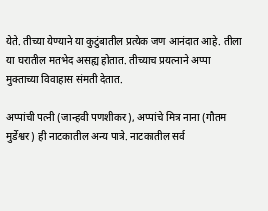येते. तीच्या येण्याने या कुटुंबातील प्रत्येक जण आनंदात आहे. तीला या घरातील मतभेद असह्य होतात. तीच्याच प्रयत्नाने अप्पा मुक्ताच्या विवाहास संमती देतात.

अप्पांची पत्नी (जान्हवी पणशीकर), अप्पांचे मित्र नाना (गौतम मुर्डेश्वर) ही नाटकातील अन्य पात्रे. नाटकातील सर्व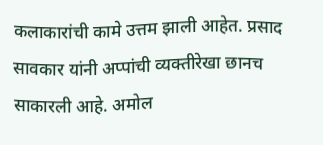कलाकारांची कामे उत्तम झाली आहेत. प्रसाद सावकार यांनी अप्पांची व्यक्तीरेखा छानच साकारली आहे. अमोल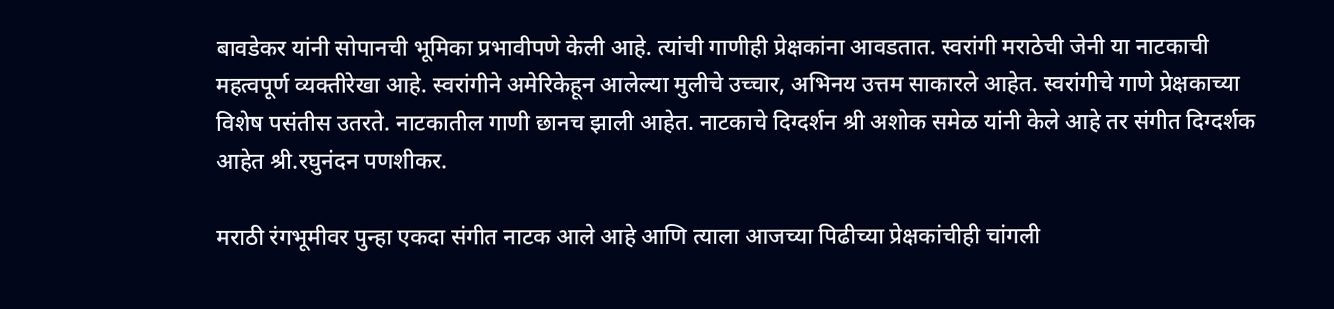बावडेकर यांनी सोपानची भूमिका प्रभावीपणे केली आहे. त्यांची गाणीही प्रेक्षकांना आवडतात. स्वरांगी मराठेची जेनी या नाटकाची महत्वपूर्ण व्यक्तीरेखा आहे. स्वरांगीने अमेरिकेहून आलेल्या मुलीचे उच्चार, अभिनय उत्तम साकारले आहेत. स्वरांगीचे गाणे प्रेक्षकाच्या विशेष पसंतीस उतरते. नाटकातील गाणी छानच झाली आहेत. नाटकाचे दिग्दर्शन श्री अशोक समेळ यांनी केले आहे तर संगीत दिग्दर्शक आहेत श्री.रघुनंदन पणशीकर.

मराठी रंगभूमीवर पुन्हा एकदा संगीत नाटक आले आहे आणि त्याला आजच्या पिढीच्या प्रेक्षकांचीही चांगली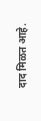दाद मिळत आहे.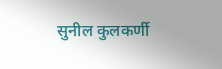सुनील कुलकर्णी